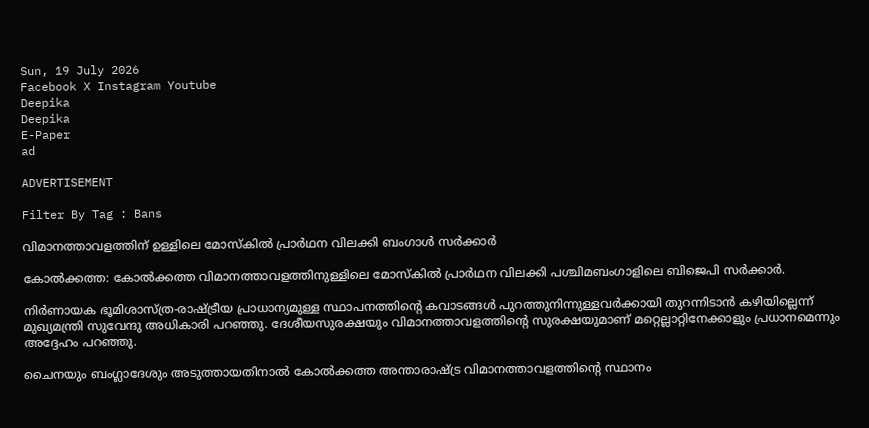Sun, 19 July 2026
Facebook X Instagram Youtube
Deepika
Deepika
E-Paper
ad

ADVERTISEMENT

Filter By Tag : Bans

വിമാനത്താവളത്തിന് ഉള്ളിലെ മോസ്കിൽ പ്രാർഥന വിലക്കി ബംഗാൾ സർക്കാർ

കോൽക്കത്ത: കോൽക്കത്ത വിമാനത്താവളത്തിനുള്ളിലെ മോസ്കിൽ പ്രാർഥന വിലക്കി പശ്ചിമബംഗാളിലെ ബിജെപി സർക്കാർ.

നിർണായക ഭൂമിശാസ്ത്ര-രാഷ്‌ട്രീയ പ്രാധാന്യമുള്ള സ്ഥാപനത്തിന്‍റെ കവാടങ്ങൾ പുറത്തുനിന്നുള്ളവർക്കായി തുറന്നിടാൻ കഴിയില്ലെന്ന് മുഖ്യമന്ത്രി സുവേന്ദു അധികാരി പറഞ്ഞു. ദേശീയസുരക്ഷയും വിമാനത്താവളത്തിന്‍റെ സുരക്ഷയുമാണ് മറ്റെല്ലാറ്റിനേക്കാളും പ്രധാനമെന്നും അദ്ദേഹം പറഞ്ഞു.

ചൈനയും ബംഗ്ലാദേശും അടുത്തായതിനാൽ കോൽക്കത്ത അന്താരാഷ്‌ട്ര വിമാനത്താവളത്തിന്‍റെ സ്ഥാനം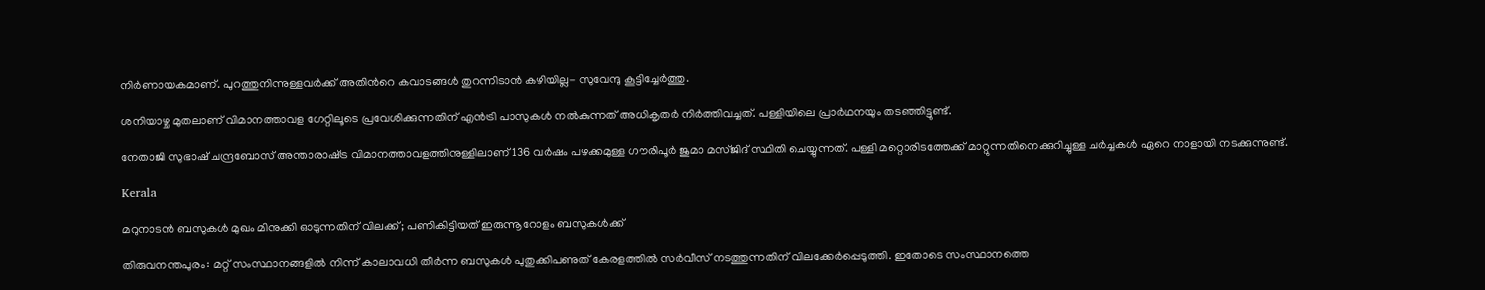നിർണായകമാണ്. പുറത്തുനിന്നുള്ളവർക്ക് അതിന്‍റെ കവാടങ്ങൾ തുറന്നിടാൻ കഴിയില്ല- സുവേന്ദു കൂട്ടിച്ചേർത്തു.

ശനിയാഴ്ച മുതലാണ് വിമാനത്താവള ഗേറ്റിലൂടെ പ്രവേശിക്കുന്നതിന് എന്‍ട്രി പാസുകള്‍ നല്‍കുന്നത് അധികൃതര്‍ നിര്‍ത്തിവച്ചത്. പള്ളിയിലെ പ്രാർഥനയും തടഞ്ഞിട്ടുണ്ട്.

നേതാജി സുഭാഷ് ചന്ദ്രബോസ് അന്താരാഷ്‌ട്ര വിമാനത്താവളത്തിനുള്ളിലാണ് 136 വര്‍ഷം പഴക്കമുള്ള ഗൗരിപൂര്‍ ജുമാ മസ്ജിദ് സ്ഥിതി ചെയ്യുന്നത്. പള്ളി മറ്റൊരിടത്തേക്ക് മാറ്റുന്നതിനെക്കുറിച്ചുള്ള ചര്‍ച്ചകള്‍ ഏറെ നാളായി നടക്കുന്നുണ്ട്.

Kerala

മറുനാടൻ ബസുകൾ മുഖം മിനുക്കി ഓടുന്നതിന് വിലക്ക്; പണികിട്ടിയത് ഇരുന്നൂറോളം ബസുകൾക്ക്

തിരുവനന്തപുരം: മറ്റ് സംസ്ഥാനങ്ങളിൽ നിന്ന് കാലാവധി തീർന്ന ബസുകൾ പുതുക്കിപണുത് കേരളത്തിൽ സർവീസ് നടത്തുന്നതിന് വിലക്കേർപ്പെടുത്തി. ഇതോടെ സംസ്ഥാനത്തെ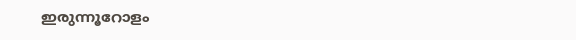ഇരുന്നൂറോളം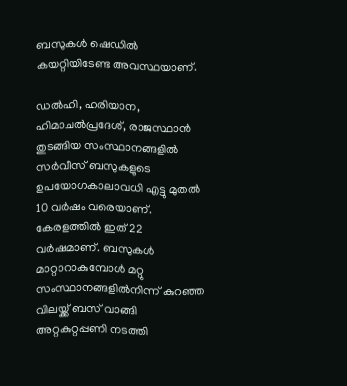ബസുകൾ ഷെഡിൽ കയറ്റിയിടേണ്ട അവസ്ഥയാണ്.

ഡൽഹി, ഹരിയാന, ഹിമാചൽപ്രദേശ്, രാജസ്ഥാൻ തുടങ്ങിയ സംസ്ഥാനങ്ങളിൽ സർവീസ് ബസുകളുടെ ഉപയോഗകാലാവധി എട്ടു മുതൽ 10 വർഷം വരെയാണ്. കേരളത്തിൽ ഇത് 22 വർഷമാണ്. ബസുകൾ മാറ്റാറാകുമ്പോൾ മറ്റു സംസ്ഥാനങ്ങളിൽനിന്ന് കുറഞ്ഞ വിലയ്ക്ക് ബസ് വാങ്ങി അറ്റകുറ്റപ്പണി നടത്തി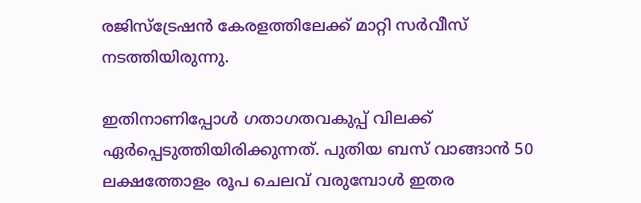രജിസ്ട്രേഷൻ കേരളത്തിലേക്ക് മാറ്റി സർവീസ് നടത്തിയിരുന്നു.

ഇതിനാണിപ്പോൾ ഗതാഗതവകുപ്പ് വിലക്ക് ഏർപ്പെടുത്തിയിരിക്കുന്നത്. പുതിയ ബസ് വാങ്ങാൻ 50 ലക്ഷത്തോളം രൂപ ചെലവ് വരുമ്പോൾ ഇതര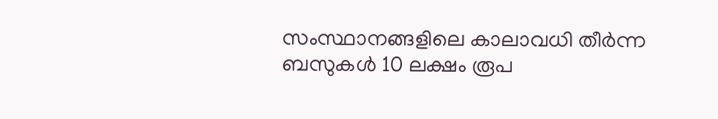സംസ്ഥാനങ്ങളിലെ കാലാവധി തീർന്ന ബസുകൾ 10 ലക്ഷം രൂപ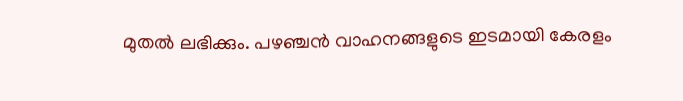മുതൽ ലഭിക്കും. പഴഞ്ചൻ വാഹനങ്ങളുടെ ഇടമായി കേരളം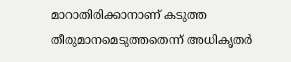മാറാതിരിക്കാനാണ് കടുത്ത തീരുമാനമെടുത്തതെന്ന് അധികൃതർ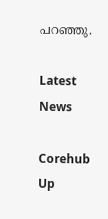പറഞ്ഞു.

Latest News

Corehub Up